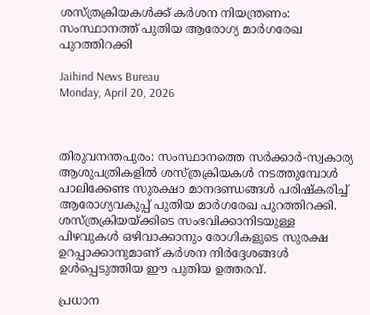ശസ്ത്രക്രിയകള്‍ക്ക് കര്‍ശന നിയന്ത്രണം: സംസ്ഥാനത്ത് പുതിയ ആരോഗ്യ മാര്‍ഗരേഖ പുറത്തിറക്കി

Jaihind News Bureau
Monday, April 20, 2026



തിരുവനന്തപുരം: സംസ്ഥാനത്തെ സര്‍ക്കാര്‍-സ്വകാര്യ ആശുപത്രികളില്‍ ശസ്ത്രക്രിയകള്‍ നടത്തുമ്പോള്‍ പാലിക്കേണ്ട സുരക്ഷാ മാനദണ്ഡങ്ങള്‍ പരിഷ്‌കരിച്ച് ആരോഗ്യവകുപ്പ് പുതിയ മാര്‍ഗരേഖ പുറത്തിറക്കി. ശസ്ത്രക്രിയയ്ക്കിടെ സംഭവിക്കാനിടയുള്ള പിഴവുകള്‍ ഒഴിവാക്കാനും രോഗികളുടെ സുരക്ഷ ഉറപ്പാക്കാനുമാണ് കര്‍ശന നിര്‍ദ്ദേശങ്ങള്‍ ഉള്‍പ്പെടുത്തിയ ഈ പുതിയ ഉത്തരവ്.

പ്രധാന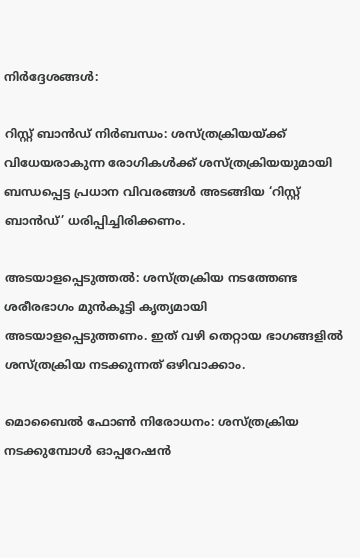നിര്‍ദ്ദേശങ്ങള്‍:

റിസ്റ്റ് ബാന്‍ഡ് നിര്‍ബന്ധം: ശസ്ത്രക്രിയയ്ക്ക് വിധേയരാകുന്ന രോഗികള്‍ക്ക് ശസ്ത്രക്രിയയുമായി ബന്ധപ്പെട്ട പ്രധാന വിവരങ്ങള്‍ അടങ്ങിയ ‘റിസ്റ്റ് ബാന്‍ഡ്’ ധരിപ്പിച്ചിരിക്കണം.

അടയാളപ്പെടുത്തല്‍: ശസ്ത്രക്രിയ നടത്തേണ്ട ശരീരഭാഗം മുന്‍കൂട്ടി കൃത്യമായി അടയാളപ്പെടുത്തണം. ഇത് വഴി തെറ്റായ ഭാഗങ്ങളില്‍ ശസ്ത്രക്രിയ നടക്കുന്നത് ഒഴിവാക്കാം.

മൊബൈല്‍ ഫോണ്‍ നിരോധനം: ശസ്ത്രക്രിയ നടക്കുമ്പോള്‍ ഓപ്പറേഷന്‍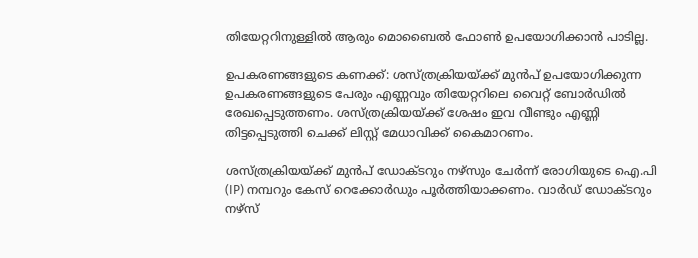തിയേറ്ററിനുള്ളില്‍ ആരും മൊബൈല്‍ ഫോണ്‍ ഉപയോഗിക്കാന്‍ പാടില്ല.

ഉപകരണങ്ങളുടെ കണക്ക്: ശസ്ത്രക്രിയയ്ക്ക് മുന്‍പ് ഉപയോഗിക്കുന്ന ഉപകരണങ്ങളുടെ പേരും എണ്ണവും തിയേറ്ററിലെ വൈറ്റ് ബോര്‍ഡില്‍ രേഖപ്പെടുത്തണം. ശസ്ത്രക്രിയയ്ക്ക് ശേഷം ഇവ വീണ്ടും എണ്ണി തിട്ടപ്പെടുത്തി ചെക്ക് ലിസ്റ്റ് മേധാവിക്ക് കൈമാറണം.

ശസ്ത്രക്രിയയ്ക്ക് മുന്‍പ് ഡോക്ടറും നഴ്സും ചേര്‍ന്ന് രോഗിയുടെ ഐ.പി (IP) നമ്പറും കേസ് റെക്കോര്‍ഡും പൂര്‍ത്തിയാക്കണം. വാര്‍ഡ് ഡോക്ടറും നഴ്സ്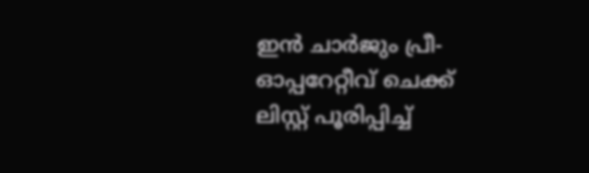ഇന്‍ ചാര്‍ജും പ്രീ-ഓപ്പറേറ്റീവ് ചെക്ക് ലിസ്റ്റ് പൂരിപ്പിച്ച്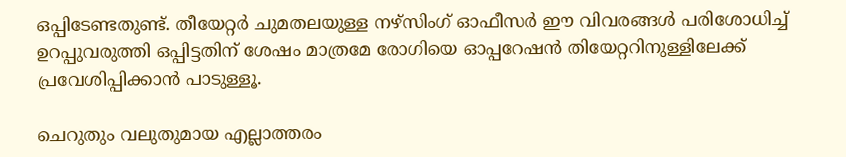ഒപ്പിടേണ്ടതുണ്ട്. തീയേറ്റര്‍ ചുമതലയുള്ള നഴ്സിംഗ് ഓഫീസര്‍ ഈ വിവരങ്ങള്‍ പരിശോധിച്ച് ഉറപ്പുവരുത്തി ഒപ്പിട്ടതിന് ശേഷം മാത്രമേ രോഗിയെ ഓപ്പറേഷന്‍ തിയേറ്ററിനുള്ളിലേക്ക് പ്രവേശിപ്പിക്കാന്‍ പാടുള്ളൂ.

ചെറുതും വലുതുമായ എല്ലാത്തരം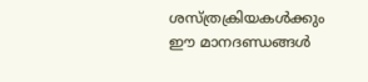ശസ്ത്രക്രിയകള്‍ക്കും ഈ മാനദണ്ഡങ്ങള്‍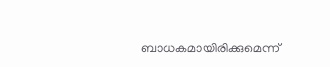ബാധകമായിരിക്കുമെന്ന്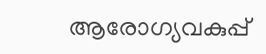ആരോഗ്യവകുപ്പ്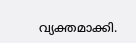വ്യക്തമാക്കി.